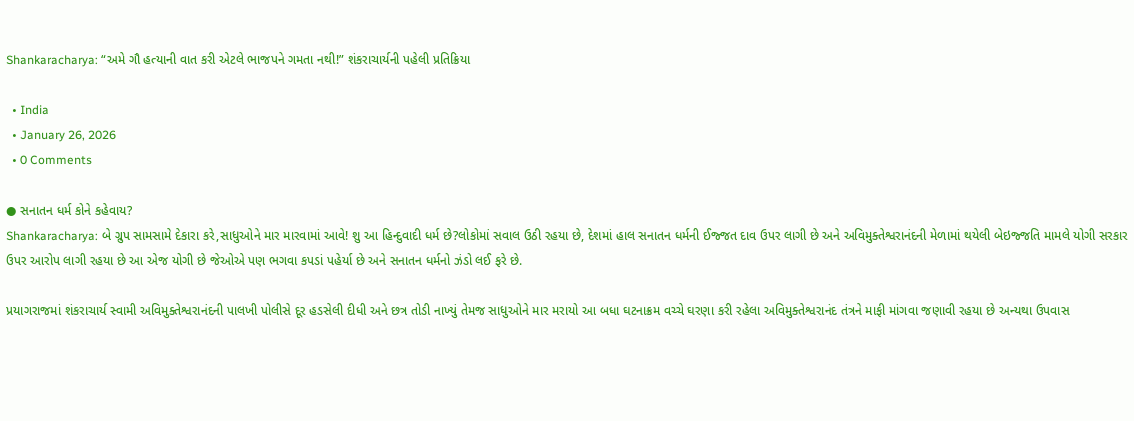Shankaracharya: “અમે ગૌ હત્યાની વાત કરી એટલે ભાજપને ગમતા નથી!” શંકરાચાર્યની પહેલી પ્રતિક્રિયા

  • India
  • January 26, 2026
  • 0 Comments

● સનાતન ધર્મ કોને કહેવાય?
Shankaracharya: બે ગ્રુપ સામસામે દેકારા કરે,સાધુઓને માર મારવામાં આવે! શુ આ હિન્દુવાદી ધર્મ છે?લોકોમાં સવાલ ઉઠી રહયા છે, દેશમાં હાલ સનાતન ધર્મની ઈજ્જત દાવ ઉપર લાગી છે અને અવિમુક્તેશ્વરાનંદની મેળામાં થયેલી બેઇજ્જતિ મામલે યોગી સરકાર ઉપર આરોપ લાગી રહયા છે આ એજ યોગી છે જેઓએ પણ ભગવા કપડાં પહેર્યા છે અને સનાતન ધર્મનો ઝંડો લઈ ફરે છે.

પ્રયાગરાજમાં શંકરાચાર્ય સ્વામી અવિમુક્તેશ્વરાનંદની પાલખી પોલીસે દૂર હડસેલી દીધી અને છત્ર તોડી નાખ્યું તેમજ સાધુઓને માર મરાયો આ બધા ઘટનાક્રમ વચ્ચે ઘરણા કરી રહેલા અવિમુક્તેશ્વરાનંદ તંત્રને માફી માંગવા જણાવી રહયા છે અન્યથા ઉપવાસ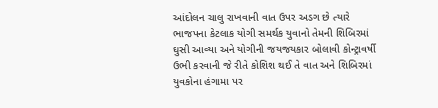આંદોલન ચાલુ રાખવાની વાત ઉપર અડગ છે ત્યારે ભાજપના કેટલાક યોગી સમર્થક યુવાનો તેમની શિબિરમાં ઘુસી આવ્યા અને યોગીની જયજયકાર બોલાવી કોન્ટ્રાવર્ષી ઉભી કરવાની જે રીતે કોશિશ થઈ તે વાત અને શિબિરમાં યુવકોના હંગામા પર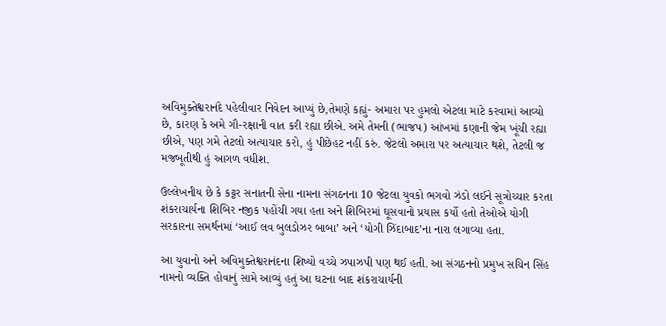અવિમુક્તેશ્વરાનંદે પહેલીવાર નિવેદન આપ્યું છે,તેમણે કહ્યું- અમારા પર હુમલો એટલા માટે કરવામાં આવ્યો છે, કારણ કે અમે ગૌ-રક્ષાની વાત કરી રહ્યા છીએ. અમે તેમની (ભાજપ) આંખમાં કણાની જેમ ખૂંચી રહ્યા છીએ, પણ ગમે તેટલો અત્યાચાર કરો, હું પીછેહટ નહીં કરું. જેટલો અમારા પર અત્યાચાર થશે, તેટલી જ મજબૂતીથી હું આગળ વધીશ.

ઉલ્લેખનીય છે કે કટ્ટર સનાતની સેના નામના સંગઠનના 10 જેટલા યુવકો ભગવો ઝંડો લઈને સૂત્રોચ્ચાર કરતા શંકરાચાર્યના શિબિર નજીક પહોંચી ગયા હતા અને શિબિરમાં ઘૂસવાનો પ્રયાસ કર્યો હતો તેઓએ યોગી સરકારના સમર્થનમાં ‘આઈ લવ બુલડોઝર બાબા’ અને ‘યોગી ઝિંદાબાદ’ના નારા લગાવ્યા હતા.

આ યુવાનો અને અવિમુક્તેશ્વરાનંદના શિષ્યો વચ્ચે ઝપાઝપી પણ થઈ હતી. આ સંગઠનનો પ્રમુખ સચિન સિંહ નામનો વ્યક્તિ હોવાનું સામે આવ્યું હતું આ ઘટના બાદ શંકરાચાર્યની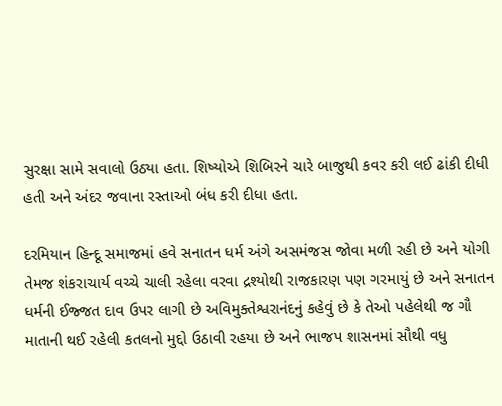સુરક્ષા સામે સવાલો ઉઠ્યા હતા. શિષ્યોએ શિબિરને ચારે બાજુથી કવર કરી લઈ ઢાંકી દીધી હતી અને અંદર જવાના રસ્તાઓ બંધ કરી દીધા હતા.

દરમિયાન હિન્દૂ સમાજમાં હવે સનાતન ધર્મ અંગે અસમંજસ જોવા મળી રહી છે અને યોગી તેમજ શંકરાચાર્ય વચ્ચે ચાલી રહેલા વરવા દ્રશ્યોથી રાજકારણ પણ ગરમાયું છે અને સનાતન ધર્મની ઈજ્જત દાવ ઉપર લાગી છે અવિમુક્તેશ્વરાનંદનું કહેવું છે કે તેઓ પહેલેથી જ ગૌ માતાની થઈ રહેલી કતલનો મુદ્દો ઉઠાવી રહયા છે અને ભાજપ શાસનમાં સૌથી વધુ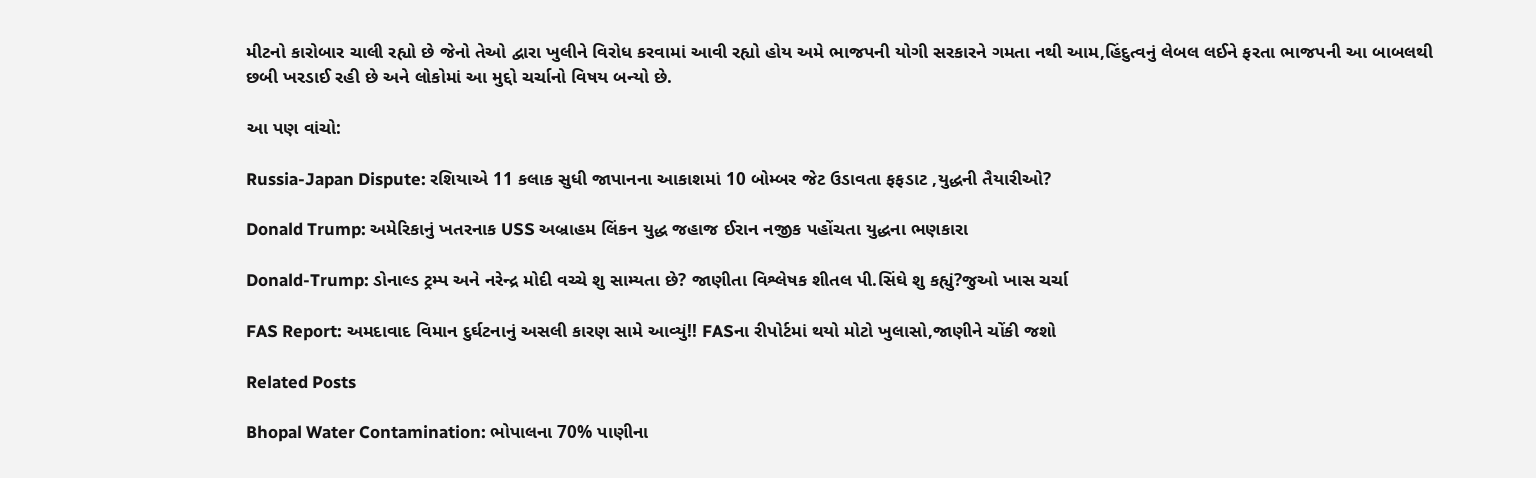મીટનો કારોબાર ચાલી રહ્યો છે જેનો તેઓ દ્વારા ખુલીને વિરોધ કરવામાં આવી રહ્યો હોય અમે ભાજપની યોગી સરકારને ગમતા નથી આમ,હિંદુત્વનું લેબલ લઈને ફરતા ભાજપની આ બાબલથી છબી ખરડાઈ રહી છે અને લોકોમાં આ મુદ્દો ચર્ચાનો વિષય બન્યો છે.

આ પણ વાંચો:

Russia-Japan Dispute: રશિયાએ 11 કલાક સુધી જાપાનના આકાશમાં 10 બોમ્બર જેટ ઉડાવતા ફફડાટ ,યુદ્ધની તૈયારીઓ?

Donald Trump: અમેરિકાનું ખતરનાક USS અબ્રાહમ લિંકન યુદ્ધ જહાજ ઈરાન નજીક પહોંચતા યુદ્ધના ભણકારા

Donald-Trump: ડોનાલ્ડ ટ્રમ્પ અને નરેન્દ્ર મોદી વચ્ચે શુ સામ્યતા છે? જાણીતા વિશ્લેષક શીતલ પી.સિંઘે શુ કહ્યું?જુઓ ખાસ ચર્ચા

FAS Report: અમદાવાદ વિમાન દુર્ઘટનાનું અસલી કારણ સામે આવ્યું!! FASના રીપોર્ટમાં થયો મોટો ખુલાસો,જાણીને ચોંકી જશો

Related Posts

Bhopal Water Contamination: ભોપાલના 70% પાણીના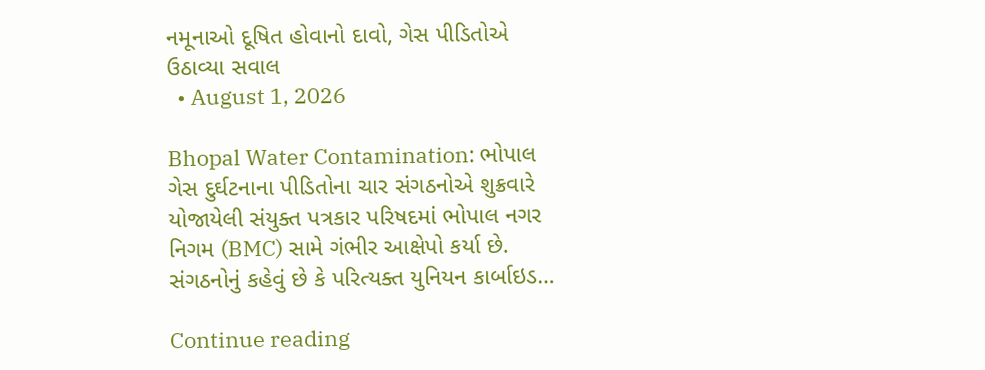નમૂનાઓ દૂષિત હોવાનો દાવો, ગેસ પીડિતોએ ઉઠાવ્યા સવાલ
  • August 1, 2026

Bhopal Water Contamination: ભોપાલ ગેસ દુર્ઘટનાના પીડિતોના ચાર સંગઠનોએ શુક્રવારે યોજાયેલી સંયુક્ત પત્રકાર પરિષદમાં ભોપાલ નગર નિગમ (BMC) સામે ગંભીર આક્ષેપો કર્યા છે. સંગઠનોનું કહેવું છે કે પરિત્યક્ત યુનિયન કાર્બાઇડ…

Continue reading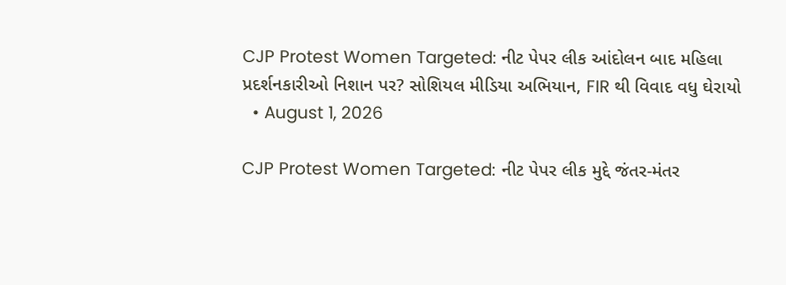CJP Protest Women Targeted: નીટ પેપર લીક આંદોલન બાદ મહિલા પ્રદર્શનકારીઓ નિશાન પર? સોશિયલ મીડિયા અભિયાન, FIR થી વિવાદ વધુ ઘેરાયો
  • August 1, 2026

CJP Protest Women Targeted: નીટ પેપર લીક મુદ્દે જંતર-મંતર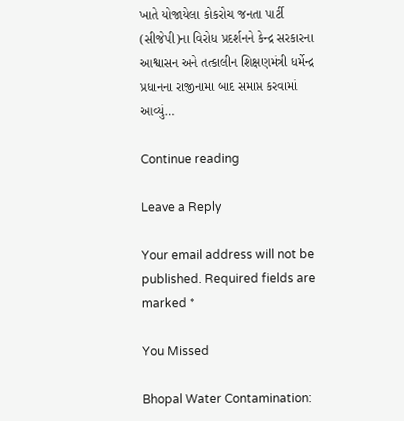ખાતે યોજાયેલા કોકરોચ જનતા પાર્ટી (સીજેપી)ના વિરોધ પ્રદર્શનને કેન્દ્ર સરકારના આશ્વાસન અને તત્કાલીન શિક્ષણમંત્રી ધર્મેન્દ્ર પ્રધાનના રાજીનામા બાદ સમાપ્ત કરવામાં આવ્યું…

Continue reading

Leave a Reply

Your email address will not be published. Required fields are marked *

You Missed

Bhopal Water Contamination: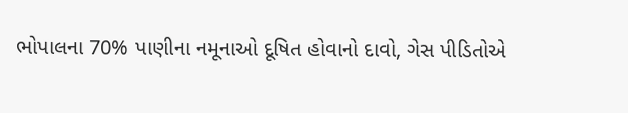ભોપાલના 70% પાણીના નમૂનાઓ દૂષિત હોવાનો દાવો, ગેસ પીડિતોએ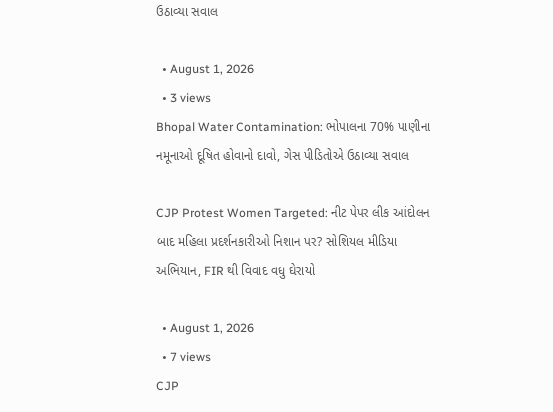ઉઠાવ્યા સવાલ

  • August 1, 2026
  • 3 views
Bhopal Water Contamination: ભોપાલના 70% પાણીના નમૂનાઓ દૂષિત હોવાનો દાવો, ગેસ પીડિતોએ ઉઠાવ્યા સવાલ

CJP Protest Women Targeted: નીટ પેપર લીક આંદોલન બાદ મહિલા પ્રદર્શનકારીઓ નિશાન પર? સોશિયલ મીડિયા અભિયાન, FIR થી વિવાદ વધુ ઘેરાયો

  • August 1, 2026
  • 7 views
CJP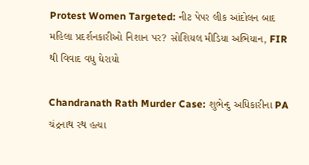Protest Women Targeted: નીટ પેપર લીક આંદોલન બાદ મહિલા પ્રદર્શનકારીઓ નિશાન પર? સોશિયલ મીડિયા અભિયાન, FIR થી વિવાદ વધુ ઘેરાયો

Chandranath Rath Murder Case: શુભેન્દુ અધિકારીના PA ચંદ્રનાથ રથ હત્યા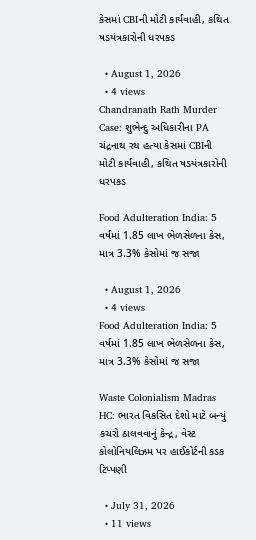કેસમાં CBIની મોટી કાર્યવાહી, કથિત ષડયંત્રકારોની ધરપકડ

  • August 1, 2026
  • 4 views
Chandranath Rath Murder Case: શુભેન્દુ અધિકારીના PA ચંદ્રનાથ રથ હત્યા કેસમાં CBIની મોટી કાર્યવાહી, કથિત ષડયંત્રકારોની ધરપકડ

Food Adulteration India: 5 વર્ષમાં 1.85 લાખ ભેળસેળના કેસ, માત્ર 3.3% કેસોમાં જ સજા

  • August 1, 2026
  • 4 views
Food Adulteration India: 5 વર્ષમાં 1.85 લાખ ભેળસેળના કેસ, માત્ર 3.3% કેસોમાં જ સજા

Waste Colonialism Madras HC: ભારત વિકસિત દેશો માટે બન્યું કચરો ઠાલવવાનું કેન્દ્ર, વેસ્ટ કોલોનિયલિઝમ પર હાઈકોર્ટની કડક ટિપ્પણી

  • July 31, 2026
  • 11 views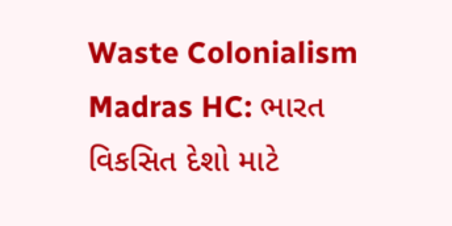Waste Colonialism Madras HC: ભારત વિકસિત દેશો માટે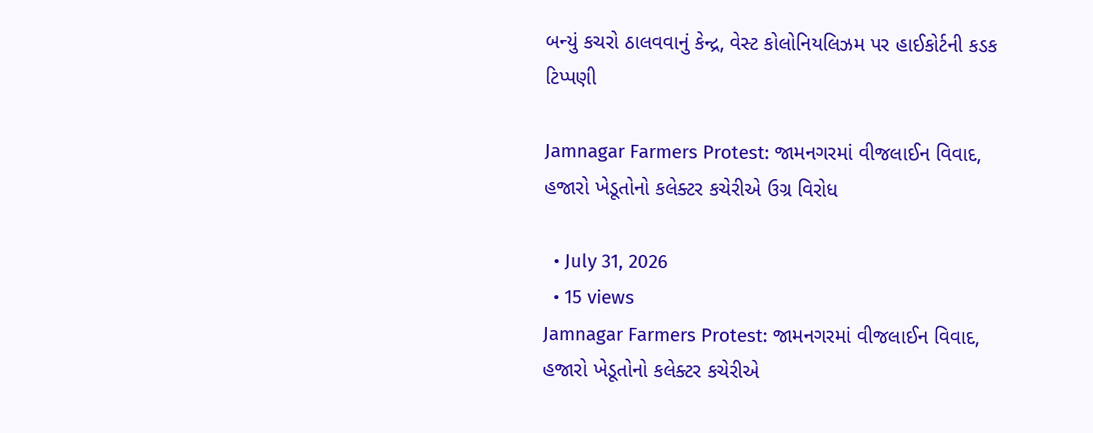બન્યું કચરો ઠાલવવાનું કેન્દ્ર, વેસ્ટ કોલોનિયલિઝમ પર હાઈકોર્ટની કડક ટિપ્પણી

Jamnagar Farmers Protest: જામનગરમાં વીજલાઈન વિવાદ, હજારો ખેડૂતોનો કલેક્ટર કચેરીએ ઉગ્ર વિરોધ

  • July 31, 2026
  • 15 views
Jamnagar Farmers Protest: જામનગરમાં વીજલાઈન વિવાદ, હજારો ખેડૂતોનો કલેક્ટર કચેરીએ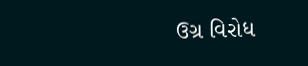ઉગ્ર વિરોધ